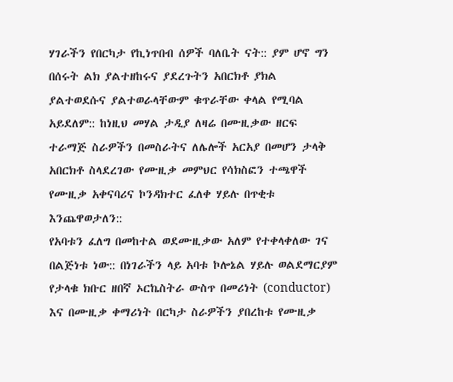ሃገራችን የበርካታ የኪነጥበብ ሰዎች ባለቤት ናት:: ያም ሆኖ ግን በሰሩት ልክ ያልተዘከሩና ያደረጉትን አበርክቶ ያክል ያልተወደሱና ያልተወራላቸውም ቁጥራቸው ቀላል የሚባል አይደለም:: ከነዚህ መሃል ታዲያ ለዛሬ በሙዚቃው ዘርፍ ተራማጅ ስራዎችን በመስራትና ለሌሎች አርአያ በመሆን ታላቅ አበርክቶ ስላደረገው የሙዚቃ መምህር የሳክስፎን ተጫዋች የሙዚቃ አቀናባሪና ኮንዳክተር ፈለቀ ሃይሉ በጥቂቱ እንጨዋወታለን::
የአባቱን ፈለግ በመከተል ወደሙዚቃው አለም የተቀላቀለው ገና በልጅነቱ ነው:: በነገራችን ላይ አባቱ ኮሎኔል ሃይሉ ወልደማርያም የታላቁ ክቡር ዘበኛ ኦርኬስትራ ውስጥ በመሪነት (conductor) እና በሙዚቃ ቀማሪነት በርካታ ስራዎችን ያበረከቱ የሙዚቃ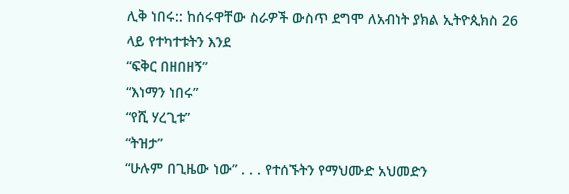ሊቅ ነበሩ:: ከሰሩዋቸው ስራዎች ውስጥ ደግሞ ለአብነት ያክል ኢትዮጲክስ 26 ላይ የተካተቱትን እንደ
“ፍቅር በዘበዘኝ”
“እነማን ነበሩ”
“የሺ ሃረጊቱ”
“ትዝታ”
“ሁሉም በጊዜው ነው” . . . የተሰኙትን የማህሙድ አህመድን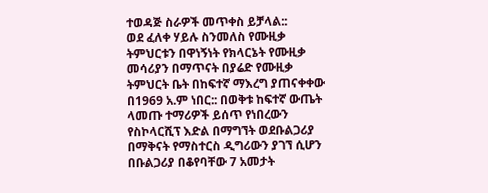ተወዳጅ ስራዎች መጥቀስ ይቻላል::
ወደ ፈለቀ ሃይሉ ስንመለስ የሙዚቃ ትምህርቱን በዋነኝነት የክላርኔት የሙዚቃ መሳሪያን በማጥናት በያሬድ የሙዚቃ ትምህርት ቤት በከፍተኛ ማእረግ ያጠናቀቀው በ1969 አ.ም ነበር:: በወቅቱ ከፍተኛ ውጤት ላመጡ ተማሪዎች ይሰጥ የነበረውን የስኮላርሺፕ እድል በማግኘት ወደቡልጋሪያ በማቅናት የማስተርስ ዲግሪውን ያገኘ ሲሆን በቡልጋሪያ በቆየባቸው 7 አመታት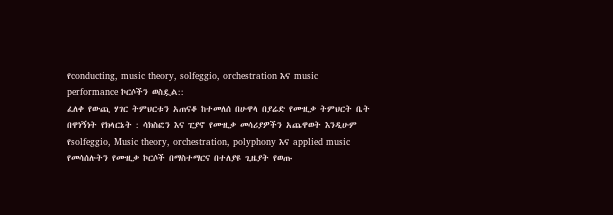የconducting, music theory, solfeggio, orchestration እና music performance ኮርሶችን ወስዷል::
ፈለቀ የውጪ ሃገር ትምህርቱን አጠናቆ ከተመለሰ በሁዋላ በያሬድ የሙዚቃ ትምህርት ቤት በዋነኝነት የክላርኔት : ሳክስፎን እና ፒያኖ የሙዚቃ መሳሪያዎችን አጨዋወት እንዲሁም የsolfeggio, Music theory, orchestration, polyphony እና applied music የመሳሰሉትን የሙዚቃ ኮርሶች በማስተማርና በተለያዩ ጊዜያት የወጡ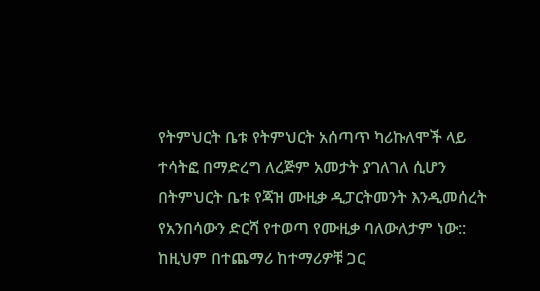የትምህርት ቤቱ የትምህርት አሰጣጥ ካሪኩለሞች ላይ ተሳትፎ በማድረግ ለረጅም አመታት ያገለገለ ሲሆን በትምህርት ቤቱ የጃዝ ሙዚቃ ዲፓርትመንት እንዲመሰረት የአንበሳውን ድርሻ የተወጣ የሙዚቃ ባለውለታም ነው::
ከዚህም በተጨማሪ ከተማሪዎቹ ጋር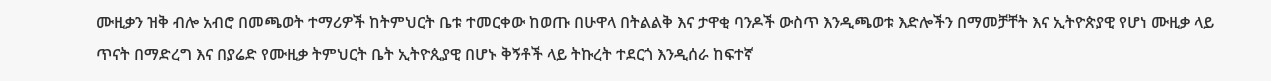ሙዚቃን ዝቅ ብሎ አብሮ በመጫወት ተማሪዎች ከትምህርት ቤቱ ተመርቀው ከወጡ በሁዋላ በትልልቅ እና ታዋቂ ባንዶች ውስጥ እንዲጫወቱ እድሎችን በማመቻቸት እና ኢትዮጵያዊ የሆነ ሙዚቃ ላይ ጥናት በማድረግ እና በያሬድ የሙዚቃ ትምህርት ቤት ኢትዮጲያዊ በሆኑ ቅኝቶች ላይ ትኩረት ተደርጎ እንዲሰራ ከፍተኛ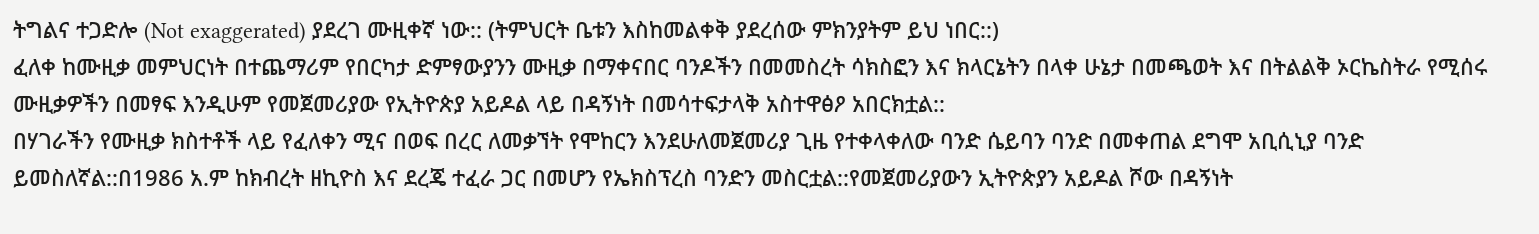ትግልና ተጋድሎ (Not exaggerated) ያደረገ ሙዚቀኛ ነው:: (ትምህርት ቤቱን እስከመልቀቅ ያደረሰው ምክንያትም ይህ ነበር::)
ፈለቀ ከሙዚቃ መምህርነት በተጨማሪም የበርካታ ድምፃውያንን ሙዚቃ በማቀናበር ባንዶችን በመመስረት ሳክስፎን እና ክላርኔትን በላቀ ሁኔታ በመጫወት እና በትልልቅ ኦርኬስትራ የሚሰሩ ሙዚቃዎችን በመፃፍ እንዲሁም የመጀመሪያው የኢትዮጵያ አይዶል ላይ በዳኝነት በመሳተፍታላቅ አስተዋፅዖ አበርክቷል::
በሃገራችን የሙዚቃ ክስተቶች ላይ የፈለቀን ሚና በወፍ በረር ለመቃኘት የሞከርን እንደሁለመጀመሪያ ጊዜ የተቀላቀለው ባንድ ሴይባን ባንድ በመቀጠል ደግሞ አቢሲኒያ ባንድ ይመስለኛል::በ1986 አ.ም ከክብረት ዘኪዮስ እና ደረጄ ተፈራ ጋር በመሆን የኤክስፕረስ ባንድን መስርቷል::የመጀመሪያውን ኢትዮጵያን አይዶል ሾው በዳኝነት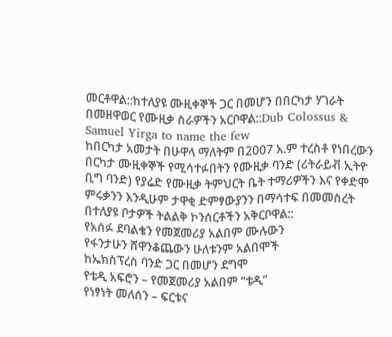መርቶዋል::ከተለያዩ ሙዚቀኞች ጋር በመሆን በበርካታ ሃገራት በመዘዋወር የሙዚቃ ስራዎችን አርቦዋል::Dub Colossus & Samuel Yirga to name the few
ከበርካታ አመታት በሁዋላ ማለትም በ2007 አ.ም ተረስቶ የነበረውን በርካታ ሙዚቀኞች የሚሳተፉበትን የሙዚቃ ባንድ (ሪትራይቭ ኢትዮ ቢግ ባንድ) የያሬድ የሙዚቃ ትምህርት ቤት ተማሪዎችን እና የቀድሞ ምሩቃንን እንዲሁም ታዋቂ ድምፃውያንን በማሳተፍ በመመስረት በተለያዩ ቦታዎች ትልልቅ ኮንሰርቶችን አቅርቦዋል::
የአሰፉ ደባልቄን የመጀመሪያ አልበም ሙሉውን
የፋንታሁን ሸዋንቆጨውን ሁለቱንም አልበሞች
ከኤክስፕረስ ባንድ ጋር በመሆን ደግሞ
የቴዲ አፍሮን – የመጀመሪያ አልበም “ቴዲ”
የነፃነት መለሰን – ፍርቱና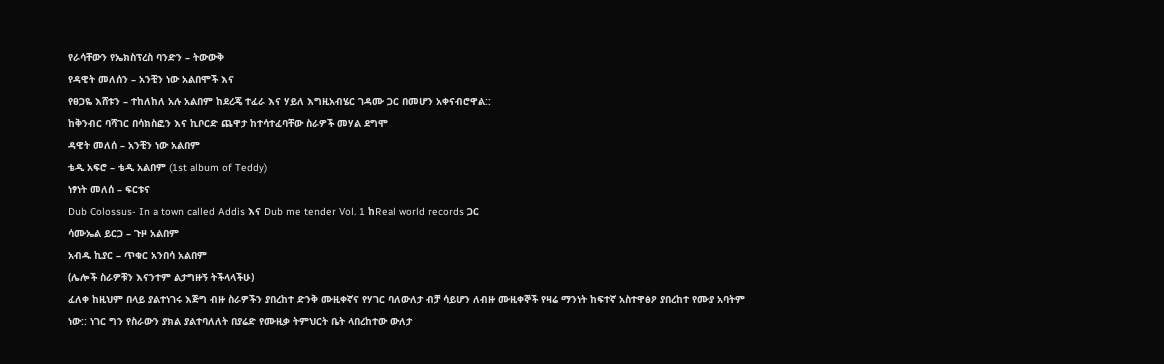የራሳቸውን የኤክስፕረስ ባንድን – ትውውቅ
የዳዊት መለሰን – አንቺን ነው አልበሞች እና
የፀጋዬ እሸቱን – ተከለከለ አሉ አልበም ከደረጄ ተፈራ እና ሃይለ እግዚአብሄር ገዳሙ ጋር በመሆን አቀናብሮዋል::
ከቅንብር ባሻገር በሳክስፎን እና ኪቦርድ ጨዋታ ከተሳተፈባቸው ስራዎች መሃል ደግሞ
ዳዊት መለሰ – አንቺን ነው አልበም
ቴዲ አፍሮ – ቴዲ አልበም (1st album of Teddy)
ነፃነት መለሰ – ፍርቱና
Dub Colossus- In a town called Addis እና Dub me tender Vol. 1 ከReal world records ጋር
ሳሙኤል ይርጋ – ጉዞ አልበም
አብዱ ኪያር – ጥቁር አንበሳ አልበም
(ሌሎች ስራዎቹን እናንተም ልታግዙኝ ትችላላችሁ)
ፈለቀ ከዚህም በላይ ያልተነገሩ እጅግ ብዙ ስራዎችን ያበረከተ ድንቅ ሙዚቀኛና የሃገር ባለውለታ ብቻ ሳይሆን ለብዙ ሙዚቀኞች የዛሬ ማንነት ከፍተኛ አስተዋፅዖ ያበረከተ የሙያ አባትም ነው:: ነገር ግን የስራውን ያክል ያልተባለለት በያሬድ የሙዚቃ ትምህርት ቤት ላበረከተው ውለታ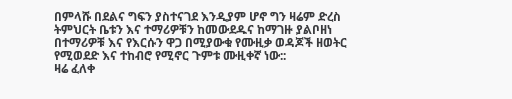በምላሹ በደልና ግፍን ያስተናገደ እንዲያም ሆኖ ግን ዛሬም ድረስ ትምህርት ቤቱን እና ተማሪዎቹን ከመውደዱና ከማገዙ ያልቦዘነ በተማሪዎቹ እና የእርሱን ዋጋ በሚያውቁ የሙዚቃ ወዳጆች ዘወትር የሚወደድ እና ተከብሮ የሚኖር ጉምቱ ሙዚቀኛ ነው::
ዛሬ ፈለቀ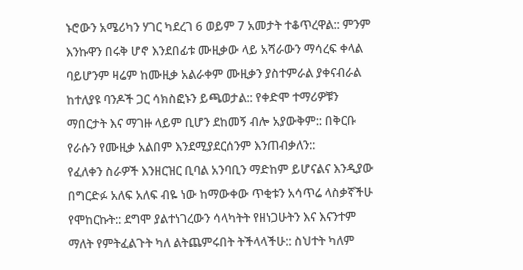ኑሮውን አሜሪካን ሃገር ካደረገ 6 ወይም 7 አመታት ተቆጥረዋል:: ምንም እንኩዋን በሩቅ ሆኖ እንደበፊቱ ሙዚቃው ላይ አሻራውን ማሳረፍ ቀላል ባይሆንም ዛሬም ከሙዚቃ አልራቀም ሙዚቃን ያስተምራል ያቀናብራል ከተለያዩ ባንዶች ጋር ሳክስፎኑን ይጫወታል:: የቀድሞ ተማሪዎቹን ማበርታት እና ማገዙ ላይም ቢሆን ደከመኝ ብሎ አያውቅም:: በቅርቡ የራሱን የሙዚቃ አልበም እንደሚያደርሰንም እንጠብቃለን::
የፈለቀን ስራዎች እንዘርዝር ቢባል አንባቢን ማድከም ይሆናልና እንዲያው በግርድፉ አለፍ አለፍ ብዬ ነው ከማውቀው ጥቂቱን አሳጥሬ ላስቃኛችሁ የሞከርኩት:: ደግሞ ያልተነገረውን ሳላካትት የዘነጋሁትን እና እናንተም ማለት የምትፈልጉት ካለ ልትጨምሩበት ትችላላችሁ:: ስህተት ካለም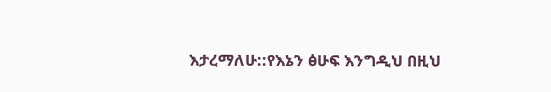እታረማለሁ::የእኔን ፅሁፍ እንግዲህ በዚህ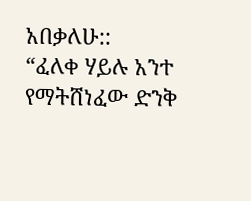አበቃለሁ::
“ፈለቀ ሃይሉ አንተ የማትሸነፈው ድንቅ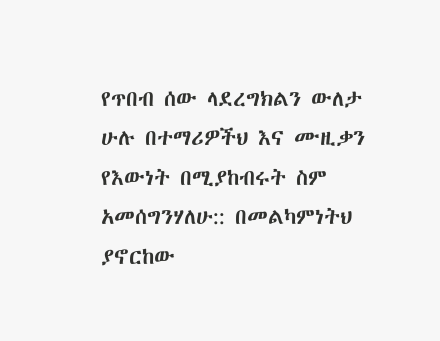የጥበብ ሰው ላደረግክልን ውለታ ሁሉ በተማሪዎችህ እና ሙዚቃን የእውነት በሚያከብሩት ስም አመሰግንሃለሁ:: በመልካምነትህ ያኖርከው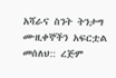አሻራና ስንት ትንታግ ሙዚቀኞችን አፍርቷል መሰለህ:: ረጅም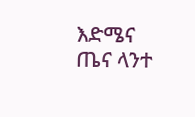እድሜና ጤና ላንተ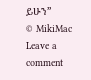ይሁን”
© MikiMac
Leave a comment